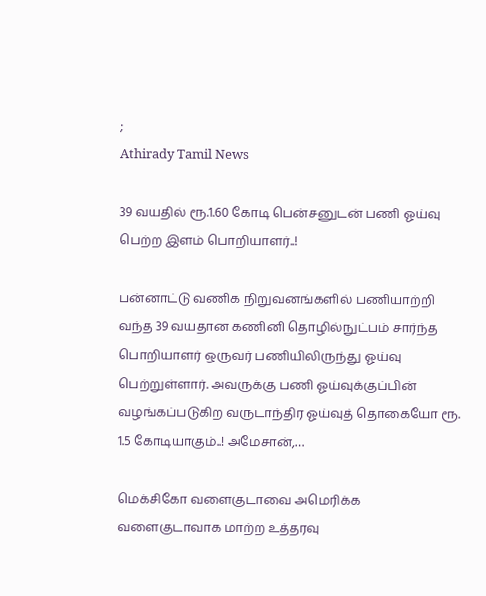;
Athirady Tamil News

39 வயதில் ரூ.1.60 கோடி பென்சனுடன் பணி ஓய்வு பெற்ற இளம் பொறியாளர்..!

பன்னாட்டு வணிக நிறுவனங்களில் பணியாற்றி வந்த 39 வயதான கணினி தொழில்நுட்பம் சார்ந்த பொறியாளர் ஒருவர் பணியிலிருந்து ஓய்வு பெற்றுள்ளார். அவருக்கு பணி ஓய்வுக்குப்பின் வழங்கப்படுகிற வருடாந்திர ஓய்வுத் தொகையோ ரூ. 1.5 கோடியாகும்..! அமேசான்,…

மெக்சிகோ வளைகுடாவை அமெரிக்க வளைகுடாவாக மாற்ற உத்தரவு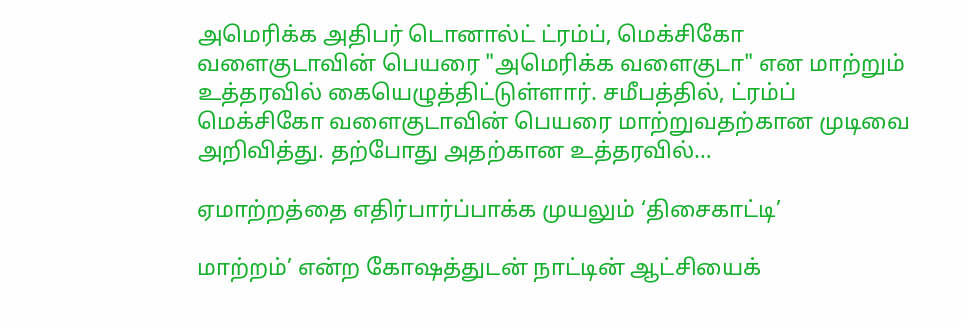அமெரிக்க அதிபர் டொனால்ட் ட்ரம்ப், மெக்சிகோ வளைகுடாவின் பெயரை "அமெரிக்க வளைகுடா" என மாற்றும் உத்தரவில் கையெழுத்திட்டுள்ளார். சமீபத்தில், ட்ரம்ப் மெக்சிகோ வளைகுடாவின் பெயரை மாற்றுவதற்கான முடிவை அறிவித்து. தற்போது அதற்கான உத்தரவில்…

ஏமாற்றத்தை எதிர்பார்ப்பாக்க முயலும் ‘திசைகாட்டி’

மாற்றம்’ என்ற கோஷத்துடன் நாட்டின் ஆட்சியைக்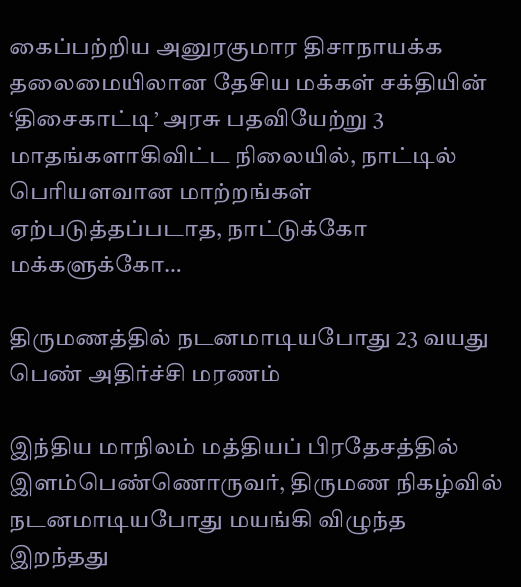கைப்பற்றிய அனுரகுமார திசாநாயக்க தலைமையிலான தேசிய மக்கள் சக்தியின் ‘திசைகாட்டி’ அரசு பதவியேற்று 3 மாதங்களாகிவிட்ட நிலையில், நாட்டில் பெரியளவான மாற்றங்கள் ஏற்படுத்தப்படாத, நாட்டுக்கோ மக்களுக்கோ…

திருமணத்தில் நடனமாடியபோது 23 வயது பெண் அதிர்ச்சி மரணம்

இந்திய மாநிலம் மத்தியப் பிரதேசத்தில் இளம்பெண்ணொருவர், திருமண நிகழ்வில் நடனமாடியபோது மயங்கி விழுந்த இறந்தது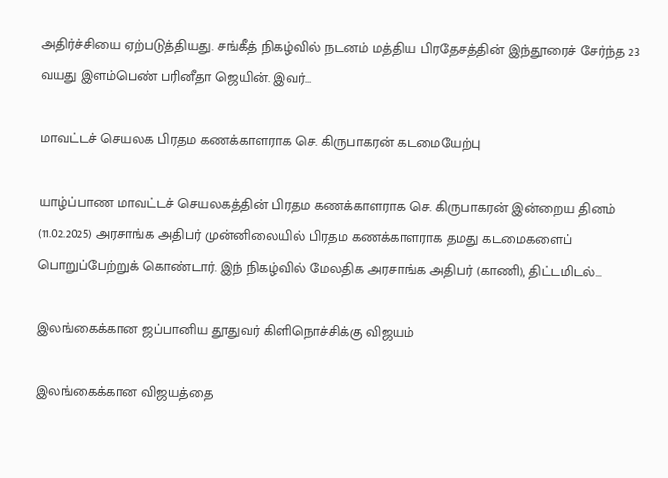அதிர்ச்சியை ஏற்படுத்தியது. சங்கீத் நிகழ்வில் நடனம் மத்திய பிரதேசத்தின் இந்தூரைச் சேர்ந்த 23 வயது இளம்பெண் பரினீதா ஜெயின். இவர்…

மாவட்டச் செயலக பிரதம கணக்காளராக செ. கிருபாகரன் கடமையேற்பு

யாழ்ப்பாண மாவட்டச் செயலகத்தின் பிரதம கணக்காளராக செ. கிருபாகரன் இன்றைய தினம் (11.02.2025) அரசாங்க அதிபர் முன்னிலையில் பிரதம கணக்காளராக தமது கடமைகளைப் பொறுப்பேற்றுக் கொண்டார். இந் நிகழ்வில் மேலதிக அரசாங்க அதிபர் (காணி), திட்டமிடல்…

இலங்கைக்கான ஜப்பானிய தூதுவர் கிளிநொச்சிக்கு விஜயம்

இலங்கைக்கான விஜயத்தை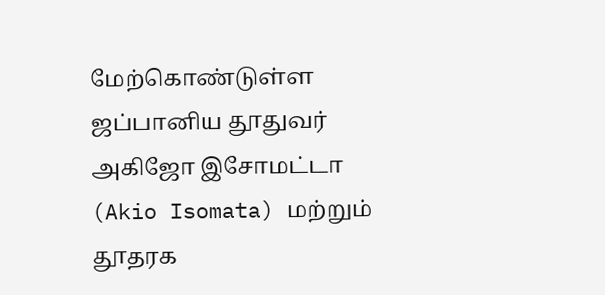மேற்கொண்டுள்ள ஜப்பானிய தூதுவர் அகிஜோ இசோமட்டா (Akio Isomata) மற்றும் தூதரக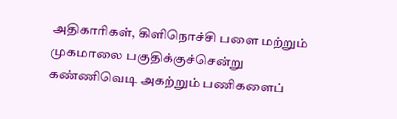அதிகாரிகள், கிளிநொச்சி பளை மற்றும் முகமாலை பகுதிக்குச்சென்று கண்ணிவெடி அகற்றும் பணிகளைப்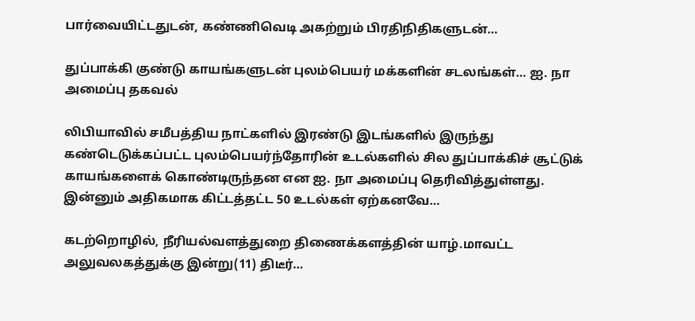பார்வையிட்டதுடன், கண்ணிவெடி அகற்றும் பிரதிநிதிகளுடன்…

துப்பாக்கி குண்டு காயங்களுடன் புலம்பெயர் மக்களின் சடலங்கள்… ஐ. நா அமைப்பு தகவல்

லிபியாவில் சமீபத்திய நாட்களில் இரண்டு இடங்களில் இருந்து கண்டெடுக்கப்பட்ட புலம்பெயர்ந்தோரின் உடல்களில் சில துப்பாக்கிச் சூட்டுக் காயங்களைக் கொண்டிருந்தன என ஐ. நா அமைப்பு தெரிவித்துள்ளது. இன்னும் அதிகமாக கிட்டத்தட்ட 50 உடல்கள் ஏற்கனவே…

கடற்றொழில், நீரியல்வளத்துறை திணைக்களத்தின் யாழ்.மாவட்ட அலுவலகத்துக்கு இன்று(11) திடீர்…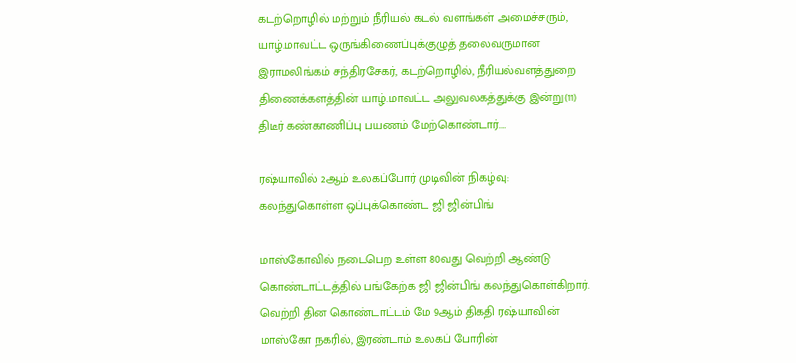கடற்றொழில் மற்றும் நீரியல் கடல் வளங்கள் அமைச்சரும், யாழ்.மாவட்ட ஒருங்கிணைப்புக்குழுத் தலைவருமான இராமலிங்கம் சந்திரசேகர், கடற்றொழில், நீரியல்வளத்துறை திணைக்களத்தின் யாழ்.மாவட்ட அலுவலகத்துக்கு இன்று(11) திடீர் கண்காணிப்பு பயணம் மேற்கொண்டார்.…

ரஷ்யாவில் 2ஆம் உலகப்போர் முடிவின் நிகழ்வு: கலந்துகொள்ள ஒப்புக்கொண்ட ஜி ஜின்பிங்

மாஸ்கோவில் நடைபெற உள்ள 80வது வெற்றி ஆண்டு கொண்டாட்டத்தில் பங்கேற்க ஜி ஜின்பிங் கலந்துகொள்கிறார். வெற்றி தின கொண்டாட்டம் மே 9ஆம் திகதி ரஷ்யாவின் மாஸ்கோ நகரில், இரண்டாம் உலகப் போரின்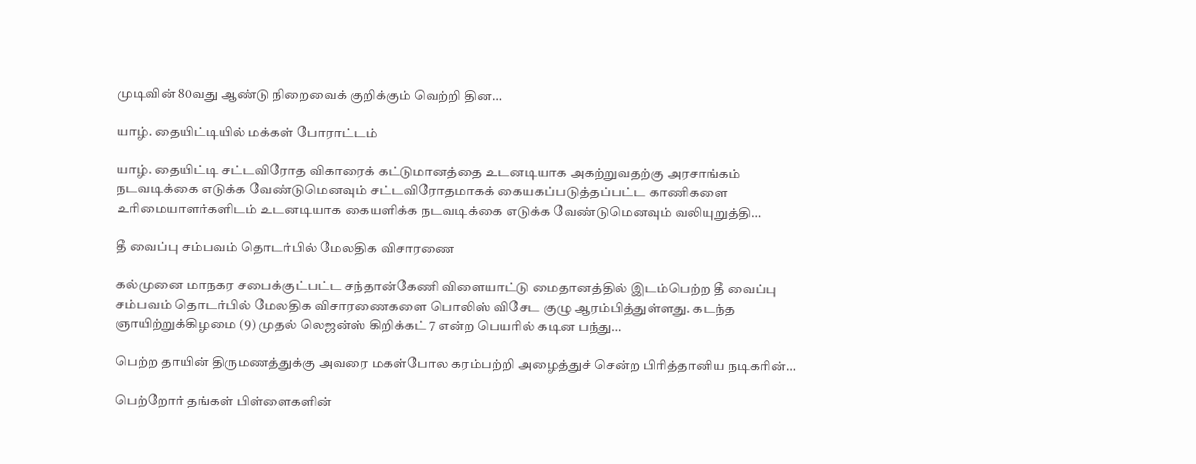முடிவின் 80வது ஆண்டு நிறைவைக் குறிக்கும் வெற்றி தின…

யாழ். தையிட்டியில் மக்கள் போராட்டம்

யாழ். தையிட்டி சட்டவிரோத விகாரைக் கட்டுமானத்தை உடனடியாக அகற்றுவதற்கு அரசாங்கம் நடவடிக்கை எடுக்க வேண்டுமெனவும் சட்டவிரோதமாகக் கையகப்படுத்தப்பட்ட காணிகளை உரிமையாளர்களிடம் உடனடியாக கையளிக்க நடவடிக்கை எடுக்க வேண்டுமெனவும் வலியுறுத்தி…

தீ வைப்பு சம்பவம் தொடர்பில் மேலதிக விசாரணை

கல்முனை மாநகர சபைக்குட்பட்ட சந்தான்கேணி விளையாட்டு மைதானத்தில் இடம்பெற்ற தீ வைப்பு சம்பவம் தொடர்பில் மேலதிக விசாரணைகளை பொலிஸ் விசேட குழு ஆரம்பித்துள்ளது. கடந்த ஞாயிற்றுக்கிழமை (9) முதல் லெஜன்ஸ் கிறிக்கட் 7 என்ற பெயரில் கடின பந்து…

பெற்ற தாயின் திருமணத்துக்கு அவரை மகள்போல கரம்பற்றி அழைத்துச் சென்ற பிரித்தானிய நடிகரின்…

பெற்றோர் தங்கள் பிள்ளைகளின்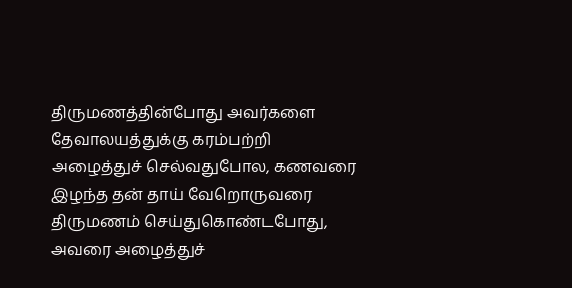திருமணத்தின்போது அவர்களை தேவாலயத்துக்கு கரம்பற்றி அழைத்துச் செல்வதுபோல, கணவரை இழந்த தன் தாய் வேறொருவரை திருமணம் செய்துகொண்டபோது, அவரை அழைத்துச்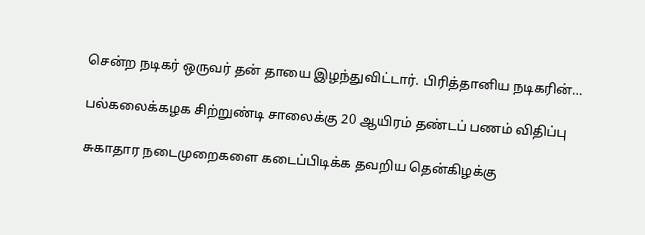சென்ற நடிகர் ஒருவர் தன் தாயை இழந்துவிட்டார். பிரித்தானிய நடிகரின்…

பல்கலைக்கழக சிற்றுண்டி சாலைக்கு 20 ஆயிரம் தண்டப் பணம் விதிப்பு

சுகாதார நடைமுறைகளை கடைப்பிடிக்க தவறிய தென்கிழக்கு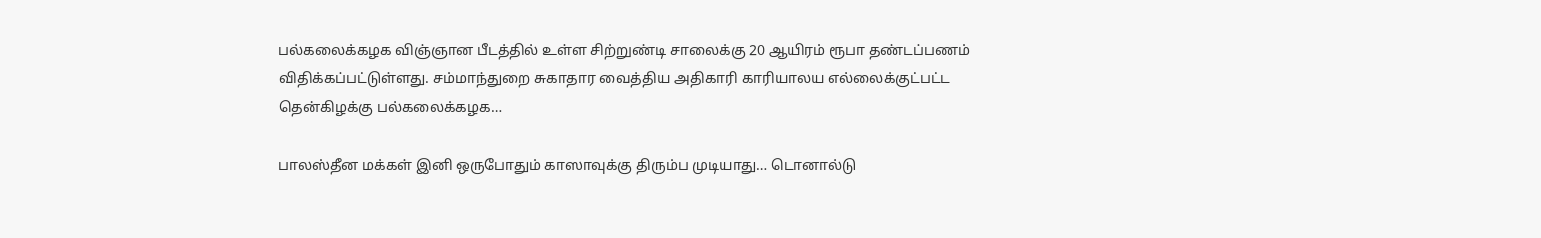பல்கலைக்கழக விஞ்ஞான பீடத்தில் உள்ள சிற்றுண்டி சாலைக்கு 20 ஆயிரம் ரூபா தண்டப்பணம் விதிக்கப்பட்டுள்ளது. சம்மாந்துறை சுகாதார வைத்திய அதிகாரி காரியாலய எல்லைக்குட்பட்ட தென்கிழக்கு பல்கலைக்கழக…

பாலஸ்தீன மக்கள் இனி ஒருபோதும் காஸாவுக்கு திரும்ப முடியாது… டொனால்டு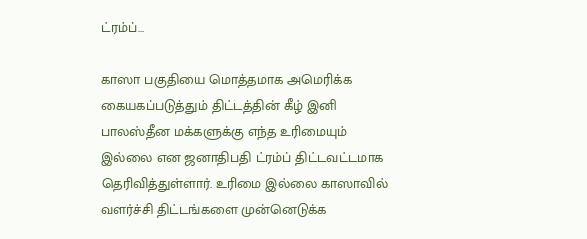ட்ரம்ப்…

காஸா பகுதியை மொத்தமாக அமெரிக்க கையகப்படுத்தும் திட்டத்தின் கீழ் இனி பாலஸ்தீன மக்களுக்கு எந்த உரிமையும் இல்லை என ஜனாதிபதி ட்ரம்ப் திட்டவட்டமாக தெரிவித்துள்ளார். உரிமை இல்லை காஸாவில் வளர்ச்சி திட்டங்களை முன்னெடுக்க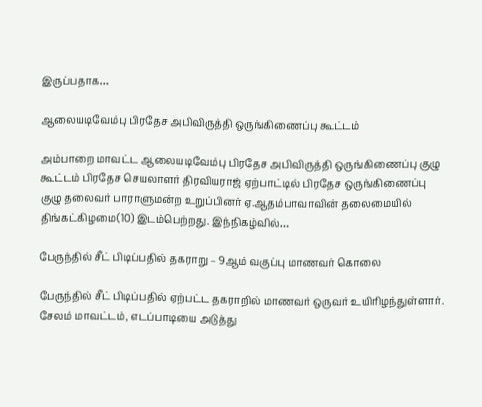இருப்பதாக…

ஆலையடிவேம்பு பிரதேச அபிவிருத்தி ஒருங்கிணைப்பு கூட்டம்

அம்பாறை மாவட்ட ஆலையடிவேம்பு பிரதேச அபிவிருத்தி ஒருங்கிணைப்பு குழு கூட்டம் பிரதேச செயலாளர் திரவியராஜ் ஏற்பாட்டில் பிரதேச ஒருங்கிணைப்பு குழு தலைவர் பாராளுமன்ற உறுப்பினர் ஏ.ஆதம்பாவாவின் தலைமையில் திங்கட்கிழமை(10) இடம்பெற்றது. இந்நிகழ்வில்…

பேருந்தில் சீட் பிடிப்பதில் தகராறு – 9ஆம் வகுப்பு மாணவர் கொலை

பேருந்தில் சீட் பிடிப்பதில் ஏற்பட்ட தகராறில் மாணவர் ஒருவர் உயிரிழந்துள்ளார். சேலம் மாவட்டம், எடப்பாடியை அடுத்து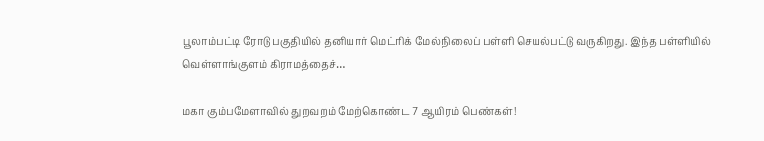பூலாம்பட்டி ரோடு பகுதியில் தனியார் மெட்ரிக் மேல்நிலைப் பள்ளி செயல்பட்டு வருகிறது. இந்த பள்ளியில் வெள்ளாங்குளம் கிராமத்தைச்…

மகா கும்பமேளாவில் துறவறம் மேற்கொண்ட 7 ஆயிரம் பெண்கள்!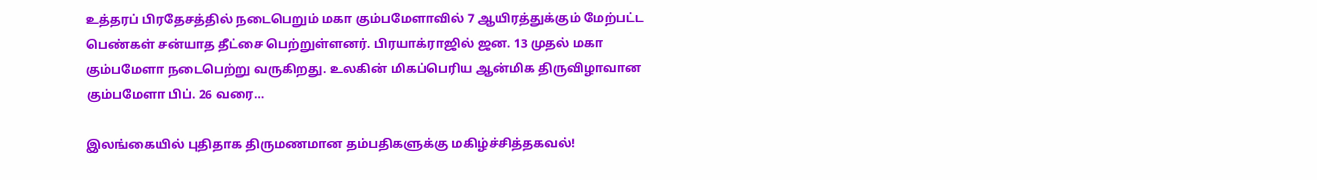உத்தரப் பிரதேசத்தில் நடைபெறும் மகா கும்பமேளாவில் 7 ஆயிரத்துக்கும் மேற்பட்ட பெண்கள் சன்யாத தீட்சை பெற்றுள்ளனர். பிரயாக்ராஜில் ஜன. 13 முதல் மகா கும்பமேளா நடைபெற்று வருகிறது. உலகின் மிகப்பெரிய ஆன்மிக திருவிழாவான கும்பமேளா பிப். 26 வரை…

இலங்கையில் புதிதாக திருமணமான தம்பதிகளுக்கு மகிழ்ச்சித்தகவல்!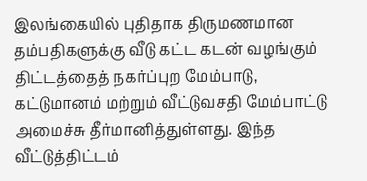இலங்கையில் புதிதாக திருமணமான தம்பதிகளுக்கு வீடு கட்ட கடன் வழங்கும் திட்டத்தைத் நகர்ப்புற மேம்பாடு, கட்டுமானம் மற்றும் வீட்டுவசதி மேம்பாட்டு அமைச்சு தீர்மானித்துள்ளது. இந்த வீட்டுத்திட்டம்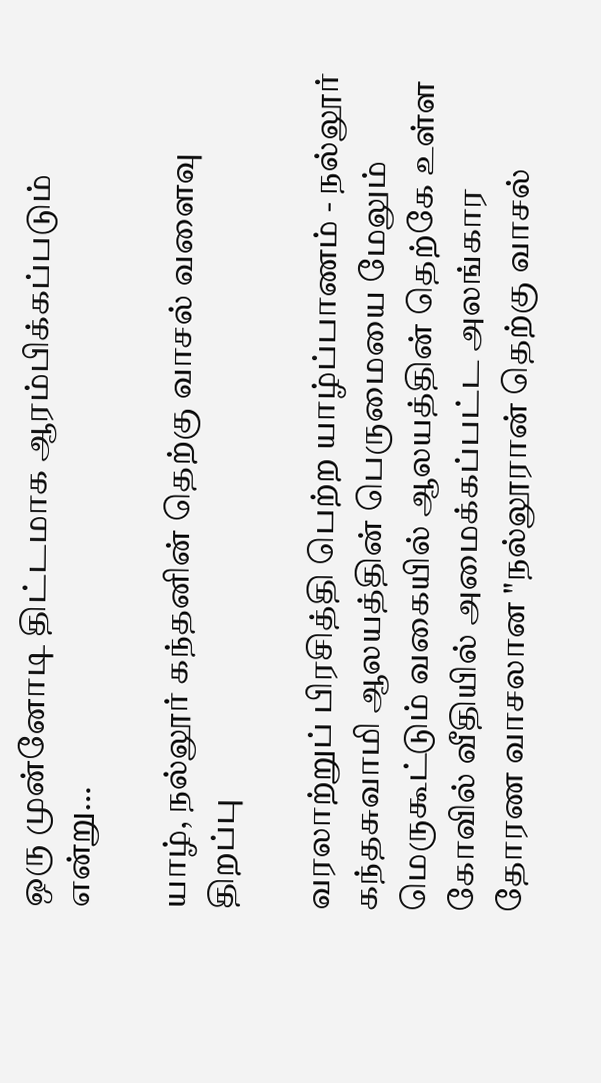ஒரு முன்னோடி திட்டமாக ஆரம்பிக்கப்படும் என்று…

யாழ், நல்லூர் கந்தனின் தெற்கு வாசல் வளைவு திறப்பு

வரலாற்றுப் பிரசித்தி பெற்ற யாழ்ப்பாணம் - நல்லூர் கந்தசுவாமி ஆலயத்தின் பெருமையை மேலும் மெருகூட்டும் வகையில் ஆலயத்தின் தெற்கே உள்ள கோவில் வீதியில் அமைக்கப்பட்ட அலங்கார தோரண வாசலான "நல்லூரான் தெற்கு வாசல்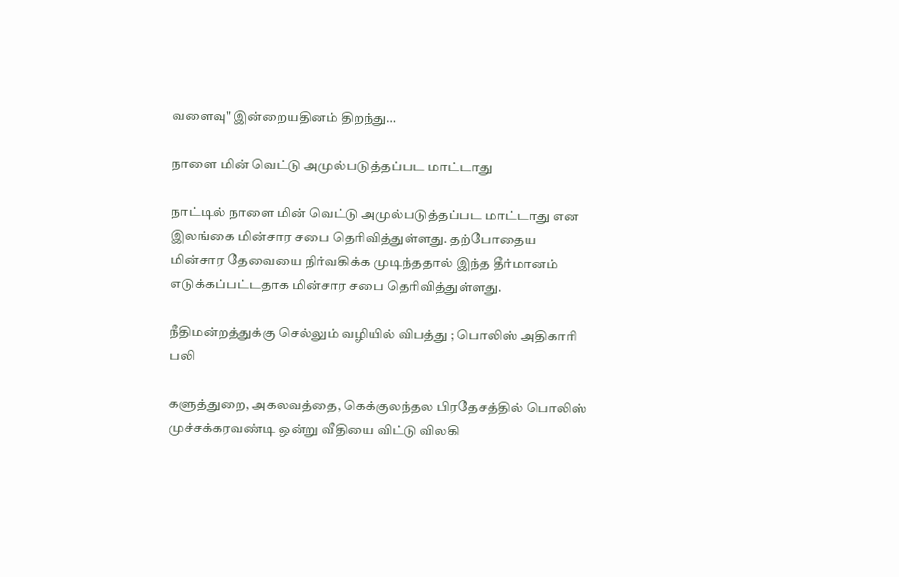வளைவு" இன்றையதினம் திறந்து…

நாளை மின் வெட்டு அமுல்படுத்தப்பட மாட்டாது

நாட்டில் நாளை மின் வெட்டு அமுல்படுத்தப்பட மாட்டாது என இலங்கை மின்சார சபை தெரிவித்துள்ளது. தற்போதைய மின்சார தேவையை நிர்வகிக்க முடிந்ததால் இந்த தீர்மானம் எடுக்கப்பட்டதாக மின்சார சபை தெரிவித்துள்ளது.

நீதிமன்றத்துக்கு செல்லும் வழியில் விபத்து ; பொலிஸ் அதிகாரி பலி

களுத்துறை, அகலவத்தை, கெக்குலந்தல பிரதேசத்தில் பொலிஸ் முச்சக்கரவண்டி ஒன்று வீதியை விட்டு விலகி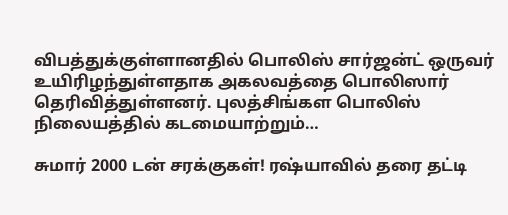விபத்துக்குள்ளானதில் பொலிஸ் சார்ஜன்ட் ஒருவர் உயிரிழந்துள்ளதாக அகலவத்தை பொலிஸார் தெரிவித்துள்ளனர். புலத்சிங்கள பொலிஸ் நிலையத்தில் கடமையாற்றும்…

சுமார் 2000 டன் சரக்குகள்! ரஷ்யாவில் தரை தட்டி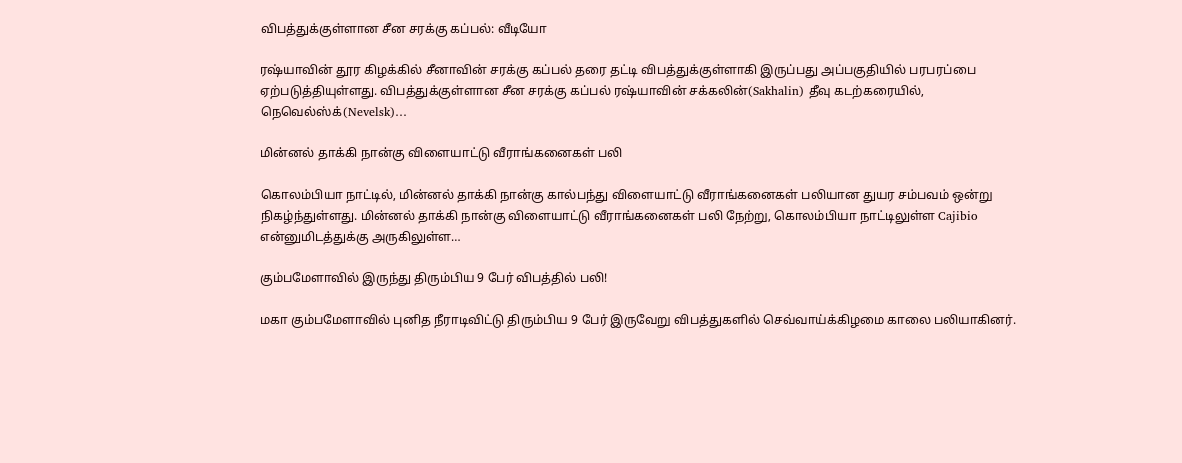விபத்துக்குள்ளான சீன சரக்கு கப்பல்: வீடியோ

ரஷ்யாவின் தூர கிழக்கில் சீனாவின் சரக்கு கப்பல் தரை தட்டி விபத்துக்குள்ளாகி இருப்பது அப்பகுதியில் பரபரப்பை ஏற்படுத்தியுள்ளது. விபத்துக்குள்ளான சீன சரக்கு கப்பல் ரஷ்யாவின் சக்கலின்(Sakhalin) தீவு கடற்கரையில், நெவெல்ஸ்க்(Nevelsk)…

மின்னல் தாக்கி நான்கு விளையாட்டு வீராங்கனைகள் பலி

கொலம்பியா நாட்டில், மின்னல் தாக்கி நான்கு கால்பந்து விளையாட்டு வீராங்கனைகள் பலியான துயர சம்பவம் ஒன்று நிகழ்ந்துள்ளது. மின்னல் தாக்கி நான்கு விளையாட்டு வீராங்கனைகள் பலி நேற்று, கொலம்பியா நாட்டிலுள்ள Cajibio என்னுமிடத்துக்கு அருகிலுள்ள…

கும்பமேளாவில் இருந்து திரும்பிய 9 பேர் விபத்தில் பலி!

மகா கும்பமேளாவில் புனித நீராடிவிட்டு திரும்பிய 9 பேர் இருவேறு விபத்துகளில் செவ்வாய்க்கிழமை காலை பலியாகினர்.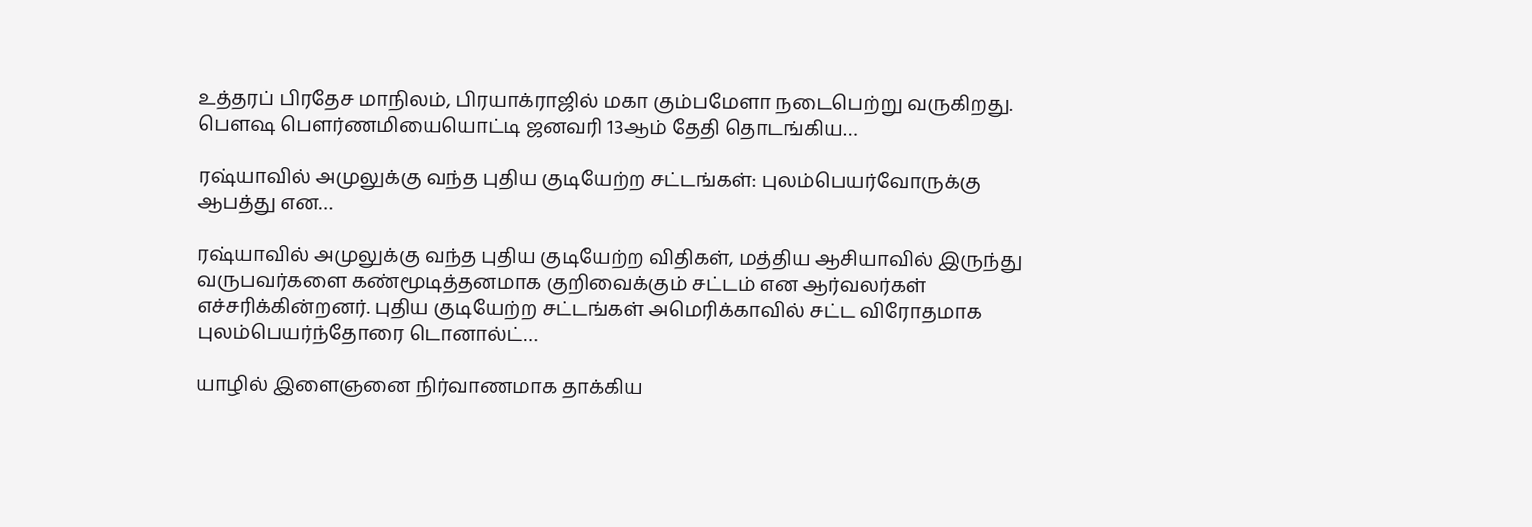உத்தரப் பிரதேச மாநிலம், பிரயாக்ராஜில் மகா கும்பமேளா நடைபெற்று வருகிறது. பெளஷ பெளர்ணமியையொட்டி ஜனவரி 13ஆம் தேதி தொடங்கிய…

ரஷ்யாவில் அமுலுக்கு வந்த புதிய குடியேற்ற சட்டங்கள்: புலம்பெயர்வோருக்கு ஆபத்து என…

ரஷ்யாவில் அமுலுக்கு வந்த புதிய குடியேற்ற விதிகள், மத்திய ஆசியாவில் இருந்து வருபவர்களை கண்மூடித்தனமாக குறிவைக்கும் சட்டம் என ஆர்வலர்கள் எச்சரிக்கின்றனர். புதிய குடியேற்ற சட்டங்கள் அமெரிக்காவில் சட்ட விரோதமாக புலம்பெயர்ந்தோரை டொனால்ட்…

யாழில் இளைஞனை நிர்வாணமாக தாக்கிய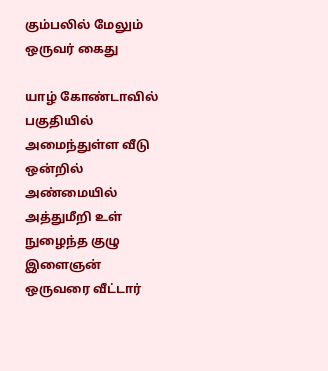கும்பலில் மேலும் ஒருவர் கைது

யாழ் கோண்டாவில் பகுதியில் அமைந்துள்ள வீடு ஒன்றில் அண்மையில் அத்துமீறி உள் நுழைந்த குழு இளைஞன் ஒருவரை வீட்டார்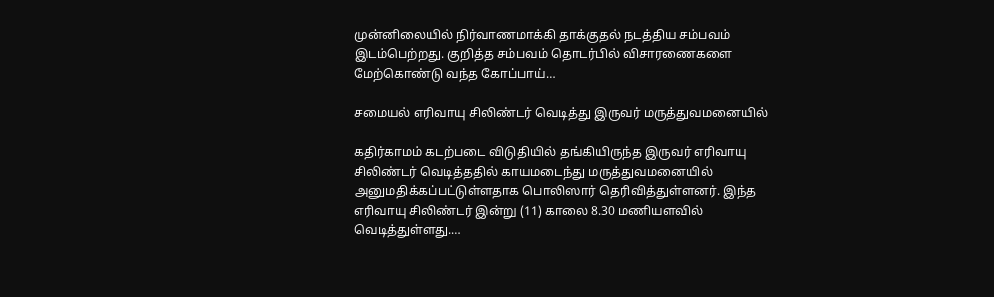முன்னிலையில் நிர்வாணமாக்கி தாக்குதல் நடத்திய சம்பவம் இடம்பெற்றது. குறித்த சம்பவம் தொடர்பில் விசாரணைகளை மேற்கொண்டு வந்த கோப்பாய்…

சமையல் எரிவாயு சிலிண்டர் வெடித்து இருவர் மருத்துவமனையில்

கதிர்காமம் கடற்படை விடுதியில் தங்கியிருந்த இருவர் எரிவாயு சிலிண்டர் வெடித்ததில் காயமடைந்து மருத்துவமனையில் அனுமதிக்கப்பட்டுள்ளதாக பொலிஸார் தெரிவித்துள்ளனர். இந்த எரிவாயு சிலிண்டர் இன்று (11) காலை 8.30 மணியளவில் வெடித்துள்ளது.…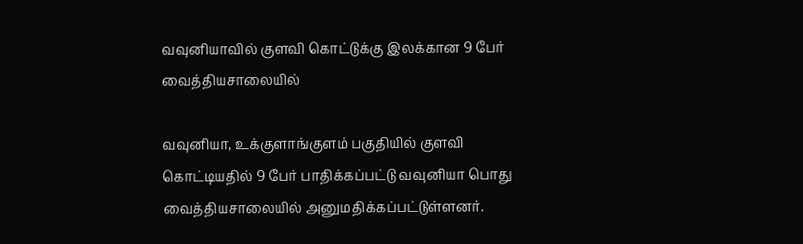வவுனியாவில் குளவி கொட்டுக்கு இலக்கான 9 பேர் வைத்தியசாலையில்

வவுனியா, உக்குளாங்குளம் பகுதியில் குளவி கொட்டியதில் 9 பேர் பாதிக்கப்பட்டு வவுனியா பொது வைத்தியசாலையில் அனுமதிக்கப்பட்டுள்ளனர்.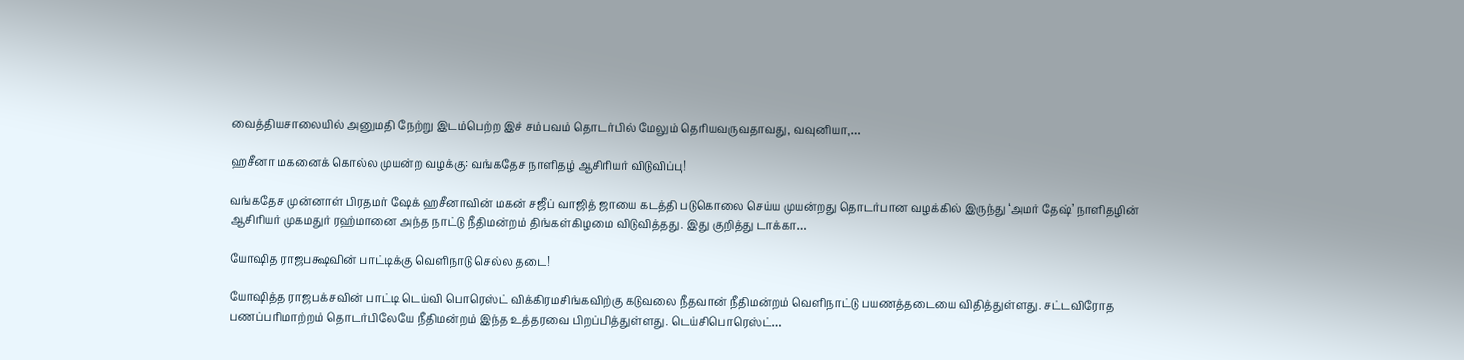வைத்தியசாலையில் அனுமதி நேற்று இடம்பெற்ற இச் சம்பவம் தொடர்பில் மேலும் தெரியவருவதாவது, வவுனியா,…

ஹசீனா மகனைக் கொல்ல முயன்ற வழக்கு: வங்கதேச நாளிதழ் ஆசிரியர் விடுவிப்பு!

வங்கதேச முன்னாள் பிரதமர் ஷேக் ஹசீனாவின் மகன் சஜீப் வாஜித் ஜாயை கடத்தி படுகொலை செய்ய முயன்றது தொடர்பான வழக்கில் இருந்து ‘அமர் தேஷ்’ நாளிதழின் ஆசிரியர் முகமதுர் ரஹ்மானை அந்த நாட்டு நீதிமன்றம் திங்கள்கிழமை விடுவித்தது. இது குறித்து டாக்கா…

யோஷித ராஜபக்ஷவின் பாட்டிக்கு வெளிநாடு செல்ல தடை!

யோஷித்த ராஜபக்சவின் பாட்டி டெய்வி பொரெஸ்ட் விக்கிரமசிங்கவிற்கு கடுவலை நீதவான் நீதிமன்றம் வெளிநாட்டு பயணத்தடையை விதித்துள்ளது. சட்டவிரோத பணப்பரிமாற்றம் தொடர்பிலேயே நீதிமன்றம் இந்த உத்தரவை பிறப்பித்துள்ளது. டெய்சிபொரெஸ்ட்…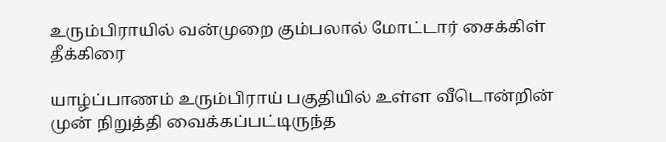உரும்பிராயில் வன்முறை கும்பலால் மோட்டார் சைக்கிள் தீக்கிரை

யாழ்ப்பாணம் உரும்பிராய் பகுதியில் உள்ள வீடொன்றின் முன் நிறுத்தி வைக்கப்பட்டிருந்த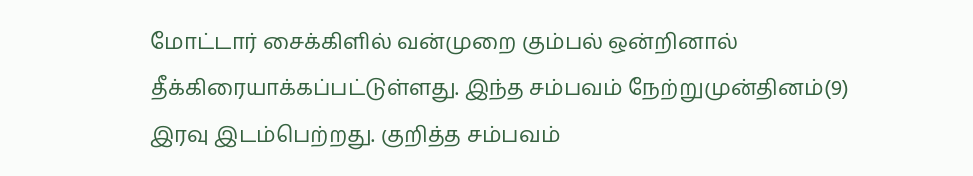மோட்டார் சைக்கிளில் வன்முறை கும்பல் ஒன்றினால் தீக்கிரையாக்கப்பட்டுள்ளது. இந்த சம்பவம் நேற்றுமுன்தினம்(9) இரவு இடம்பெற்றது. குறித்த சம்பவம்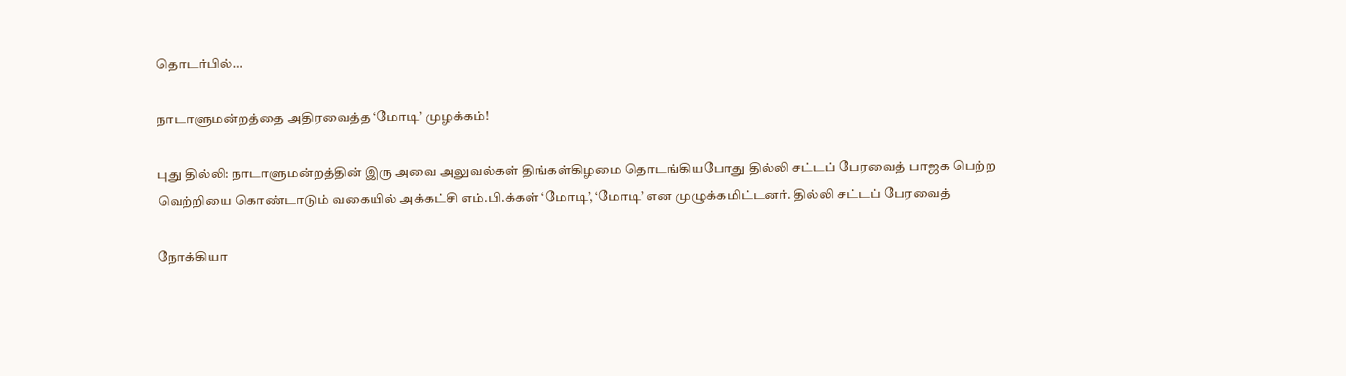தொடர்பில்…

நாடாளுமன்றத்தை அதிரவைத்த ‘மோடி’ முழக்கம்!

புது தில்லி: நாடாளுமன்றத்தின் இரு அவை அலுவல்கள் திங்கள்கிழமை தொடங்கியபோது தில்லி சட்டப் பேரவைத் பாஜக பெற்ற வெற்றியை கொண்டாடும் வகையில் அக்கட்சி எம்.பி.க்கள் ‘மோடி’, ‘மோடி’ என முழுக்கமிட்டனர். தில்லி சட்டப் பேரவைத்

நோக்கியா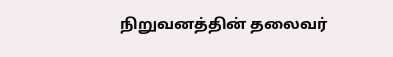நிறுவனத்தின் தலைவர்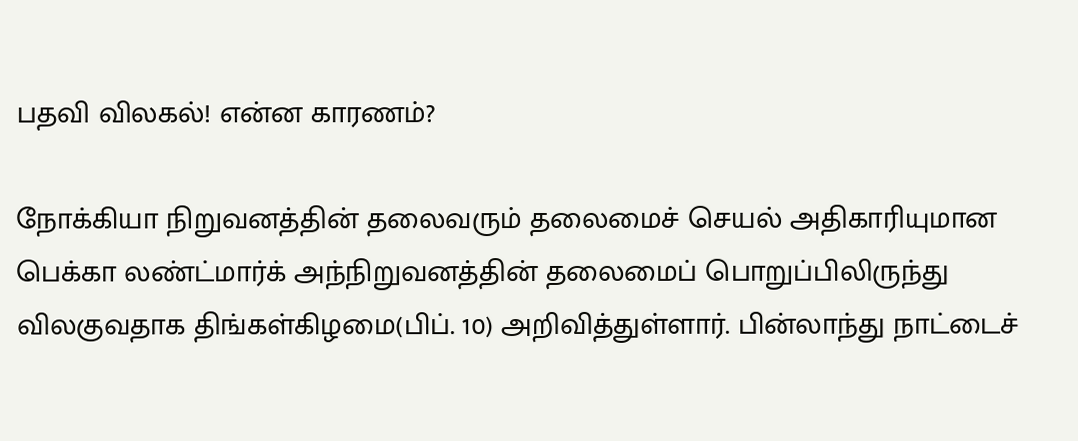பதவி விலகல்! என்ன காரணம்?

நோக்கியா நிறுவனத்தின் தலைவரும் தலைமைச் செயல் அதிகாரியுமான பெக்கா லண்ட்மார்க் அந்நிறுவனத்தின் தலைமைப் பொறுப்பிலிருந்து விலகுவதாக திங்கள்கிழமை(பிப். 10) அறிவித்துள்ளார். பின்லாந்து நாட்டைச்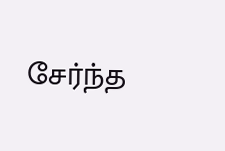சேர்ந்த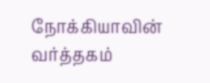நோக்கியாவின் வர்த்தகம்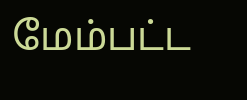மேம்பட்ட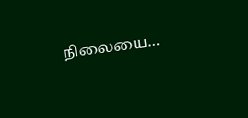நிலையை…